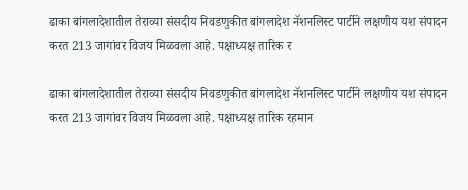ढाका बांगलादेशातील तेराव्या संसदीय निवडणुकीत बांगलादेश नॅशनलिस्ट पार्टीने लक्षणीय यश संपादन करत 213 जागांवर विजय मिळवला आहे. पक्षाध्यक्ष तारिक र

ढाका बांगलादेशातील तेराव्या संसदीय निवडणुकीत बांगलादेश नॅशनलिस्ट पार्टीने लक्षणीय यश संपादन करत 213 जागांवर विजय मिळवला आहे. पक्षाध्यक्ष तारिक रहमान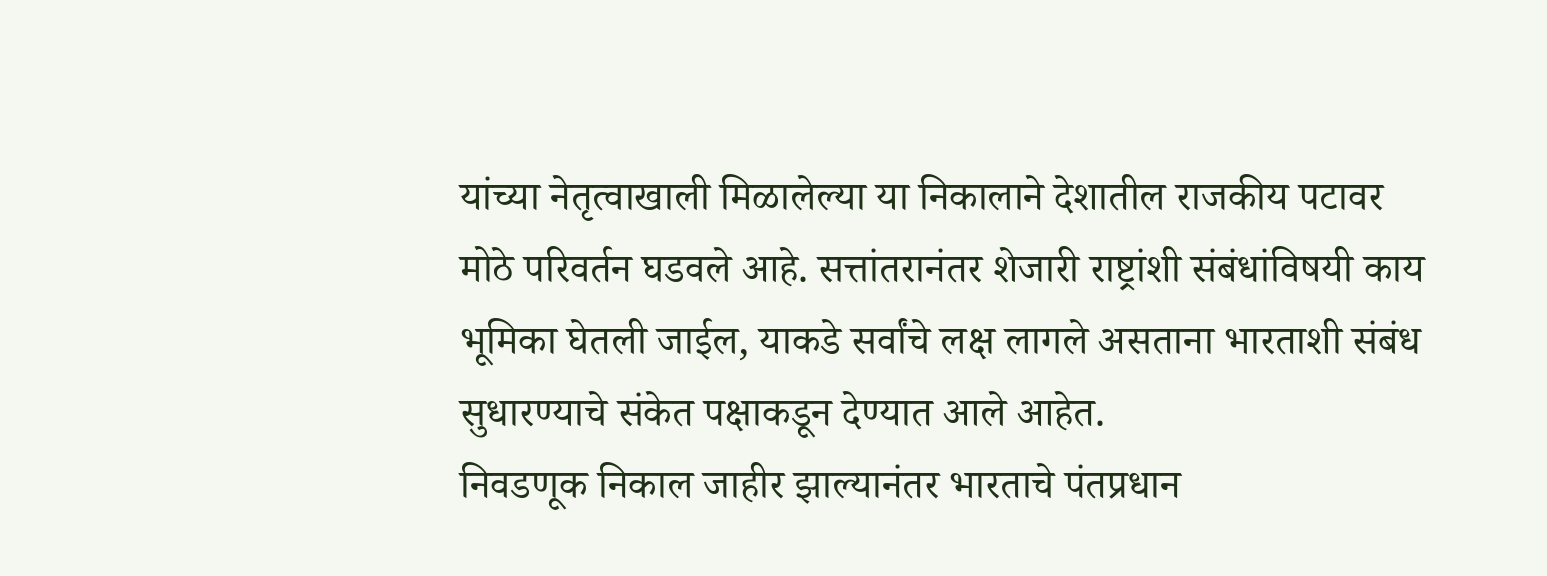यांच्या नेतृत्वाखाली मिळालेल्या या निकालाने देशातील राजकीय पटावर मोठे परिवर्तन घडवले आहे. सत्तांतरानंतर शेजारी राष्ट्रांशी संबंधांविषयी काय भूमिका घेतली जाईल, याकडे सर्वांचे लक्ष लागले असताना भारताशी संबंध सुधारण्याचे संकेत पक्षाकडून देण्यात आले आहेत.
निवडणूक निकाल जाहीर झाल्यानंतर भारताचे पंतप्रधान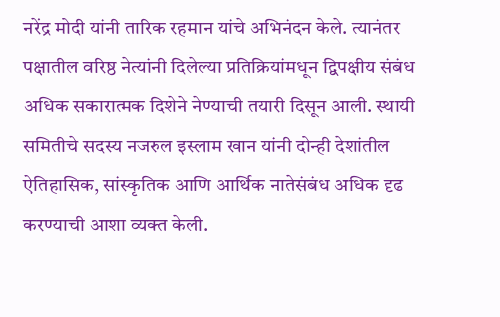नरेंद्र मोदी यांनी तारिक रहमान यांचे अभिनंदन केले. त्यानंतर पक्षातील वरिष्ठ नेत्यांनी दिलेल्या प्रतिक्रियांमधून द्विपक्षीय संबंध अधिक सकारात्मक दिशेने नेण्याची तयारी दिसून आली. स्थायी समितीचे सदस्य नजरुल इस्लाम खान यांनी दोन्ही देशांतील ऐतिहासिक, सांस्कृतिक आणि आर्थिक नातेसंबंध अधिक दृढ करण्याची आशा व्यक्त केली.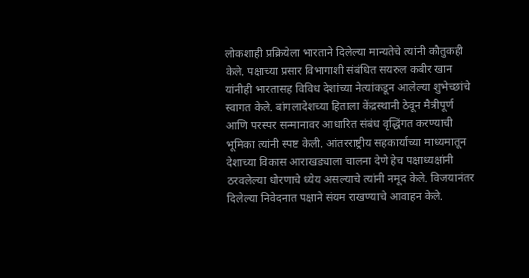लोकशाही प्रक्रियेला भारताने दिलेल्या मान्यतेचे त्यांनी कौतुकही केले. पक्षाच्या प्रसार विभागाशी संबंधित सयरुल कबीर खान यांनीही भारतासह विविध देशांच्या नेत्यांकडून आलेल्या शुभेच्छांचे स्वागत केले. बांगलादेशच्या हिताला केंद्रस्थानी ठेवून मैत्रीपूर्ण आणि परस्पर सन्मानावर आधारित संबंध वृद्धिंगत करण्याची भूमिका त्यांनी स्पष्ट केली. आंतरराष्ट्रीय सहकार्याच्या माध्यमातून देशाच्या विकास आराखड्याला चालना देणे हेच पक्षाध्यक्षांनी ठरवलेल्या धोरणाचे ध्येय असल्याचे त्यांनी नमूद केले. विजयानंतर दिलेल्या निवेदनात पक्षाने संयम राखण्याचे आवाहन केले.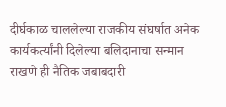दीर्घकाळ चाललेल्या राजकीय संघर्षात अनेक कार्यकर्त्यांनी दिलेल्या बलिदानाचा सन्मान राखणे ही नैतिक जबाबदारी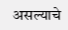असल्याचे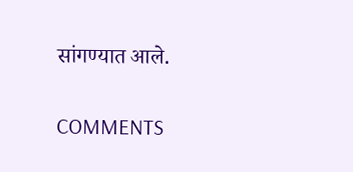सांगण्यात आले.

COMMENTS